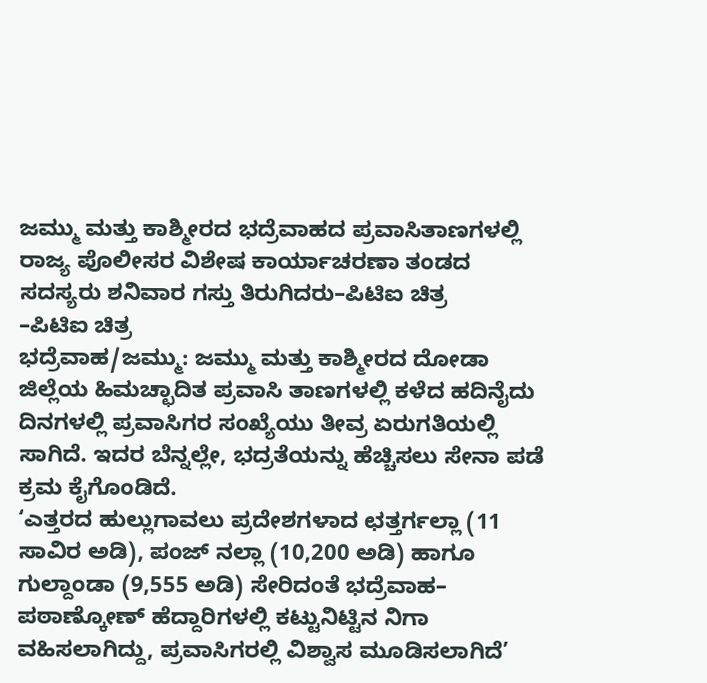ಜಮ್ಮು ಮತ್ತು ಕಾಶ್ಮೀರದ ಭದ್ರೆವಾಹದ ಪ್ರವಾಸಿತಾಣಗಳಲ್ಲಿ ರಾಜ್ಯ ಪೊಲೀಸರ ವಿಶೇಷ ಕಾರ್ಯಾಚರಣಾ ತಂಡದ ಸದಸ್ಯರು ಶನಿವಾರ ಗಸ್ತು ತಿರುಗಿದರು–ಪಿಟಿಐ ಚಿತ್ರ
–ಪಿಟಿಐ ಚಿತ್ರ
ಭದ್ರೆವಾಹ/ಜಮ್ಮು: ಜಮ್ಮು ಮತ್ತು ಕಾಶ್ಮೀರದ ದೋಡಾ ಜಿಲ್ಲೆಯ ಹಿಮಚ್ಛಾದಿತ ಪ್ರವಾಸಿ ತಾಣಗಳಲ್ಲಿ ಕಳೆದ ಹದಿನೈದು ದಿನಗಳಲ್ಲಿ ಪ್ರವಾಸಿಗರ ಸಂಖ್ಯೆಯು ತೀವ್ರ ಏರುಗತಿಯಲ್ಲಿ ಸಾಗಿದೆ. ಇದರ ಬೆನ್ನಲ್ಲೇ, ಭದ್ರತೆಯನ್ನು ಹೆಚ್ಚಿಸಲು ಸೇನಾ ಪಡೆ ಕ್ರಮ ಕೈಗೊಂಡಿದೆ.
‘ಎತ್ತರದ ಹುಲ್ಲುಗಾವಲು ಪ್ರದೇಶಗಳಾದ ಛತ್ತರ್ಗಲ್ಲಾ (11 ಸಾವಿರ ಅಡಿ), ಪಂಜ್ ನಲ್ಲಾ (10,200 ಅಡಿ) ಹಾಗೂ ಗುಲ್ದಾಂಡಾ (9,555 ಅಡಿ) ಸೇರಿದಂತೆ ಭದ್ರೆವಾಹ– ಪಠಾಣ್ಕೋಣ್ ಹೆದ್ದಾರಿಗಳಲ್ಲಿ ಕಟ್ಟುನಿಟ್ಟಿನ ನಿಗಾ ವಹಿಸಲಾಗಿದ್ದು, ಪ್ರವಾಸಿಗರಲ್ಲಿ ವಿಶ್ವಾಸ ಮೂಡಿಸಲಾಗಿದೆ’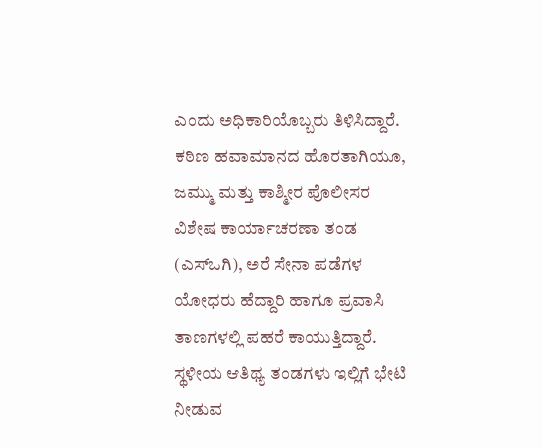ಎಂದು ಅಧಿಕಾರಿಯೊಬ್ಬರು ತಿಳಿಸಿದ್ದಾರೆ.
ಕಠಿಣ ಹವಾಮಾನದ ಹೊರತಾಗಿಯೂ, ಜಮ್ಮು ಮತ್ತು ಕಾಶ್ಮೀರ ಪೊಲೀಸರ ವಿಶೇಷ ಕಾರ್ಯಾಚರಣಾ ತಂಡ (ಎಸ್ಒಗಿ), ಅರೆ ಸೇನಾ ಪಡೆಗಳ ಯೋಧರು ಹೆದ್ದಾರಿ ಹಾಗೂ ಪ್ರವಾಸಿ ತಾಣಗಳಲ್ಲಿ ಪಹರೆ ಕಾಯುತ್ತಿದ್ದಾರೆ. ಸ್ಥಳೀಯ ಆತಿಥ್ಯ ತಂಡಗಳು ಇಲ್ಲಿಗೆ ಭೇಟಿ ನೀಡುವ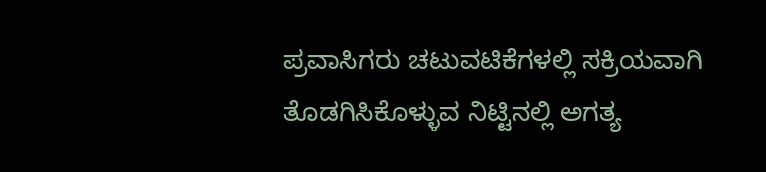ಪ್ರವಾಸಿಗರು ಚಟುವಟಿಕೆಗಳಲ್ಲಿ ಸಕ್ರಿಯವಾಗಿ ತೊಡಗಿಸಿಕೊಳ್ಳುವ ನಿಟ್ಟಿನಲ್ಲಿ ಅಗತ್ಯ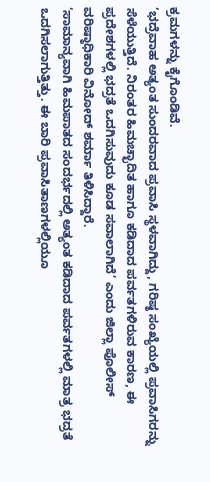ಕ್ರಮಗಳನ್ನು ಕೈಗೊಂಡಿವೆ.
‘ಭದ್ರೆವಾಹ ಅತ್ಯಂತ ಸುಂದರವಾದ ಪ್ರವಾಸಿ ಸ್ಥಳವಾಗಿದ್ದು, ಗರಿಷ್ಠ ಸಂಖ್ಯೆಯಲ್ಲಿ ಪ್ರವಾಸಿಗರನ್ನು ಸೆಳೆಯುತ್ತಿದೆ. ನಿರಂತರ ಹಿಮಚ್ಛಾದಿತ ಹಾಗೂ ಕಡಿದಾದ ಪರ್ವತಗಳಿರುವ ಕಾರಣ, ಈ ಪ್ರದೇಶಗಳಲ್ಲಿ ಭದ್ರತೆ ಒದಗಿಸುವುದು ಕೂಡ ಸವಾಲಾಗಿದೆ’ ಎಂದು ಜಿಲ್ಲಾ ಪೊಲೀಸ್ ವರಿಷ್ಠಾಧಿಕಾರಿ ವಿನೋದ್ ಶರ್ಮಾ ತಿಳಿಸಿದ್ದಾರೆ.
‘ಸಾಮಾನ್ಯವಾಗಿ ಹಿಮಪಾತದ ಸಂದರ್ಭದಲ್ಲಿ ಅತ್ಯಂತ ಕಡಿದಾದ ಪರ್ವತಗಳಲ್ಲಿ ಮಾತ್ರ ಭದ್ರತೆ ಒದಗಿಸಲಾಗುತ್ತಿತ್ತು. ಈ ಬಾರಿ ಪ್ರವಾಸಿತಾಣಗಳಲ್ಲಿಯೂ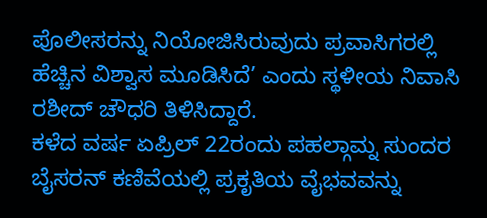ಪೊಲೀಸರನ್ನು ನಿಯೋಜಿಸಿರುವುದು ಪ್ರವಾಸಿಗರಲ್ಲಿ ಹೆಚ್ಚಿನ ವಿಶ್ವಾಸ ಮೂಡಿಸಿದೆ’ ಎಂದು ಸ್ಥಳೀಯ ನಿವಾಸಿ ರಶೀದ್ ಚೌಧರಿ ತಿಳಿಸಿದ್ದಾರೆ.
ಕಳೆದ ವರ್ಷ ಏಪ್ರಿಲ್ 22ರಂದು ಪಹಲ್ಗಾಮ್ನ ಸುಂದರ ಬೈಸರನ್ ಕಣಿವೆಯಲ್ಲಿ ಪ್ರಕೃತಿಯ ವೈಭವವನ್ನು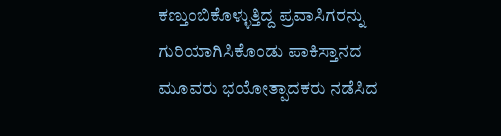ಕಣ್ತುಂಬಿಕೊಳ್ಳುತ್ತಿದ್ದ ಪ್ರವಾಸಿಗರನ್ನು ಗುರಿಯಾಗಿಸಿಕೊಂಡು ಪಾಕಿಸ್ತಾನದ ಮೂವರು ಭಯೋತ್ಪಾದಕರು ನಡೆಸಿದ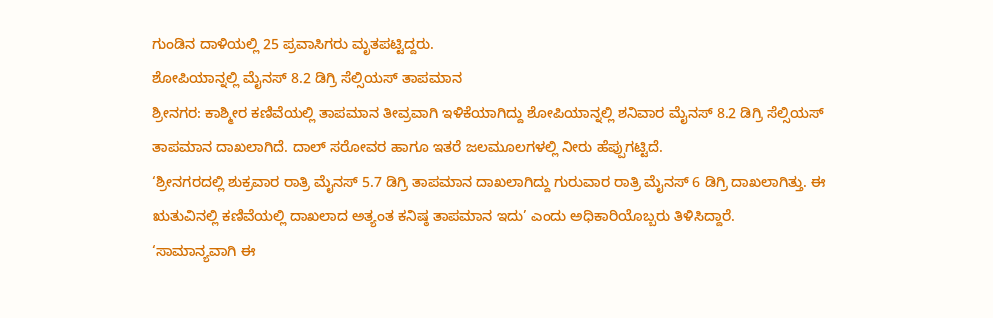ಗುಂಡಿನ ದಾಳಿಯಲ್ಲಿ 25 ಪ್ರವಾಸಿಗರು ಮೃತಪಟ್ಟಿದ್ದರು.
ಶೋಪಿಯಾನ್ನಲ್ಲಿ ಮೈನಸ್ 8.2 ಡಿಗ್ರಿ ಸೆಲ್ಸಿಯಸ್ ತಾಪಮಾನ
ಶ್ರೀನಗರ: ಕಾಶ್ಮೀರ ಕಣಿವೆಯಲ್ಲಿ ತಾಪಮಾನ ತೀವ್ರವಾಗಿ ಇಳಿಕೆಯಾಗಿದ್ದು ಶೋಪಿಯಾನ್ನಲ್ಲಿ ಶನಿವಾರ ಮೈನಸ್ 8.2 ಡಿಗ್ರಿ ಸೆಲ್ಸಿಯಸ್ ತಾಪಮಾನ ದಾಖಲಾಗಿದೆ. ದಾಲ್ ಸರೋವರ ಹಾಗೂ ಇತರೆ ಜಲಮೂಲಗಳಲ್ಲಿ ನೀರು ಹೆಪ್ಪುಗಟ್ಟಿದೆ.
‘ಶ್ರೀನಗರದಲ್ಲಿ ಶುಕ್ರವಾರ ರಾತ್ರಿ ಮೈನಸ್ 5.7 ಡಿಗ್ರಿ ತಾಪಮಾನ ದಾಖಲಾಗಿದ್ದು ಗುರುವಾರ ರಾತ್ರಿ ಮೈನಸ್ 6 ಡಿಗ್ರಿ ದಾಖಲಾಗಿತ್ತು. ಈ ಋತುವಿನಲ್ಲಿ ಕಣಿವೆಯಲ್ಲಿ ದಾಖಲಾದ ಅತ್ಯಂತ ಕನಿಷ್ಠ ತಾಪಮಾನ ಇದು’ ಎಂದು ಅಧಿಕಾರಿಯೊಬ್ಬರು ತಿಳಿಸಿದ್ದಾರೆ.
‘ಸಾಮಾನ್ಯವಾಗಿ ಈ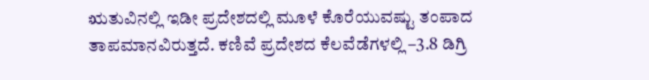ಋತುವಿನಲ್ಲಿ ಇಡೀ ಪ್ರದೇಶದಲ್ಲಿ ಮೂಳೆ ಕೊರೆಯುವಷ್ಟು ತಂಪಾದ ತಾಪಮಾನವಿರುತ್ತದೆ. ಕಣಿವೆ ಪ್ರದೇಶದ ಕೆಲವೆಡೆಗಳಲ್ಲಿ –3.8 ಡಿಗ್ರಿ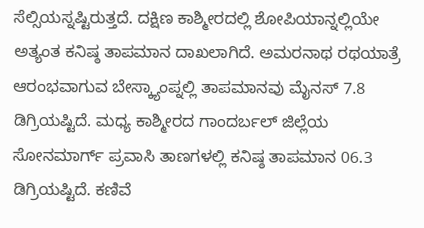ಸೆಲ್ಸಿಯಸ್ನಷ್ಟಿರುತ್ತದೆ. ದಕ್ಷಿಣ ಕಾಶ್ಮೀರದಲ್ಲಿ ಶೋಪಿಯಾನ್ನಲ್ಲಿಯೇ ಅತ್ಯಂತ ಕನಿಷ್ಠ ತಾಪಮಾನ ದಾಖಲಾಗಿದೆ. ಅಮರನಾಥ ರಥಯಾತ್ರೆ ಆರಂಭವಾಗುವ ಬೇಸ್ಕ್ಯಾಂಪ್ನಲ್ಲಿ ತಾಪಮಾನವು ಮೈನಸ್ 7.8 ಡಿಗ್ರಿಯಷ್ಟಿದೆ. ಮಧ್ಯ ಕಾಶ್ಮೀರದ ಗಾಂದರ್ಬಲ್ ಜಿಲ್ಲೆಯ ಸೋನಮಾರ್ಗ್ ಪ್ರವಾಸಿ ತಾಣಗಳಲ್ಲಿ ಕನಿಷ್ಠ ತಾಪಮಾನ 06.3 ಡಿಗ್ರಿಯಷ್ಟಿದೆ. ಕಣಿವೆ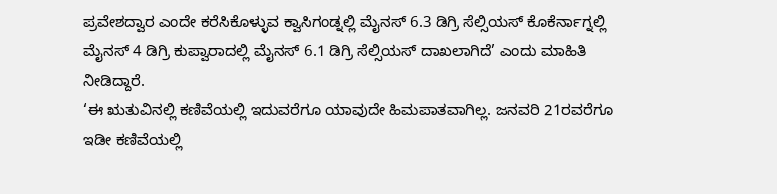ಪ್ರವೇಶದ್ವಾರ ಎಂದೇ ಕರೆಸಿಕೊಳ್ಳುವ ಕ್ವಾಸಿಗಂಡ್ನಲ್ಲಿ ಮೈನಸ್ 6.3 ಡಿಗ್ರಿ ಸೆಲ್ಸಿಯಸ್ ಕೊಕೆರ್ನಾಗ್ನಲ್ಲಿ ಮೈನಸ್ 4 ಡಿಗ್ರಿ ಕುಪ್ವಾರಾದಲ್ಲಿ ಮೈನಸ್ 6.1 ಡಿಗ್ರಿ ಸೆಲ್ಸಿಯಸ್ ದಾಖಲಾಗಿದೆ’ ಎಂದು ಮಾಹಿತಿ ನೀಡಿದ್ದಾರೆ.
‘ಈ ಋತುವಿನಲ್ಲಿ ಕಣಿವೆಯಲ್ಲಿ ಇದುವರೆಗೂ ಯಾವುದೇ ಹಿಮಪಾತವಾಗಿಲ್ಲ. ಜನವರಿ 21ರವರೆಗೂ ಇಡೀ ಕಣಿವೆಯಲ್ಲಿ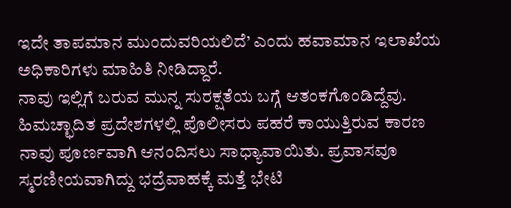ಇದೇ ತಾಪಮಾನ ಮುಂದುವರಿಯಲಿದೆ’ ಎಂದು ಹವಾಮಾನ ಇಲಾಖೆಯ ಅಧಿಕಾರಿಗಳು ಮಾಹಿತಿ ನೀಡಿದ್ದಾರೆ.
ನಾವು ಇಲ್ಲಿಗೆ ಬರುವ ಮುನ್ನ ಸುರಕ್ಷತೆಯ ಬಗ್ಗೆ ಆತಂಕಗೊಂಡಿದ್ದೆವು. ಹಿಮಚ್ಛಾದಿತ ಪ್ರದೇಶಗಳಲ್ಲಿ ಪೊಲೀಸರು ಪಹರೆ ಕಾಯುತ್ತಿರುವ ಕಾರಣ ನಾವು ಪೂರ್ಣವಾಗಿ ಆನಂದಿಸಲು ಸಾಧ್ಯಾವಾಯಿತು. ಪ್ರವಾಸವೂ ಸ್ಮರಣೀಯವಾಗಿದ್ದು ಭದ್ರೆವಾಹಕ್ಕೆ ಮತ್ತೆ ಭೇಟಿ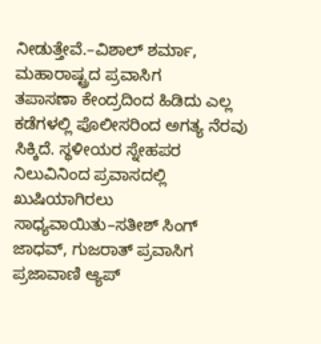ನೀಡುತ್ತೇವೆ.–ವಿಶಾಲ್ ಶರ್ಮಾ, ಮಹಾರಾಷ್ಟ್ರದ ಪ್ರವಾಸಿಗ
ತಪಾಸಣಾ ಕೇಂದ್ರದಿಂದ ಹಿಡಿದು ಎಲ್ಲ ಕಡೆಗಳಲ್ಲಿ ಪೊಲೀಸರಿಂದ ಅಗತ್ಯ ನೆರವು ಸಿಕ್ಕಿದೆ. ಸ್ಥಳೀಯರ ಸ್ನೇಹಪರ ನಿಲುವಿನಿಂದ ಪ್ರವಾಸದಲ್ಲಿ ಖುಷಿಯಾಗಿರಲು ಸಾಧ್ಯವಾಯಿತು–ಸತೀಶ್ ಸಿಂಗ್ ಜಾಧವ್, ಗುಜರಾತ್ ಪ್ರವಾಸಿಗ
ಪ್ರಜಾವಾಣಿ ಆ್ಯಪ್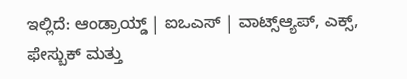ಇಲ್ಲಿದೆ: ಆಂಡ್ರಾಯ್ಡ್ | ಐಒಎಸ್ | ವಾಟ್ಸ್ಆ್ಯಪ್, ಎಕ್ಸ್, ಫೇಸ್ಬುಕ್ ಮತ್ತು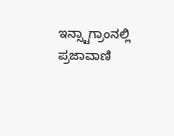ಇನ್ಸ್ಟಾಗ್ರಾಂನಲ್ಲಿ ಪ್ರಜಾವಾಣಿ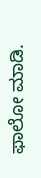ಫಾಲೋ ಮಾಡಿ.